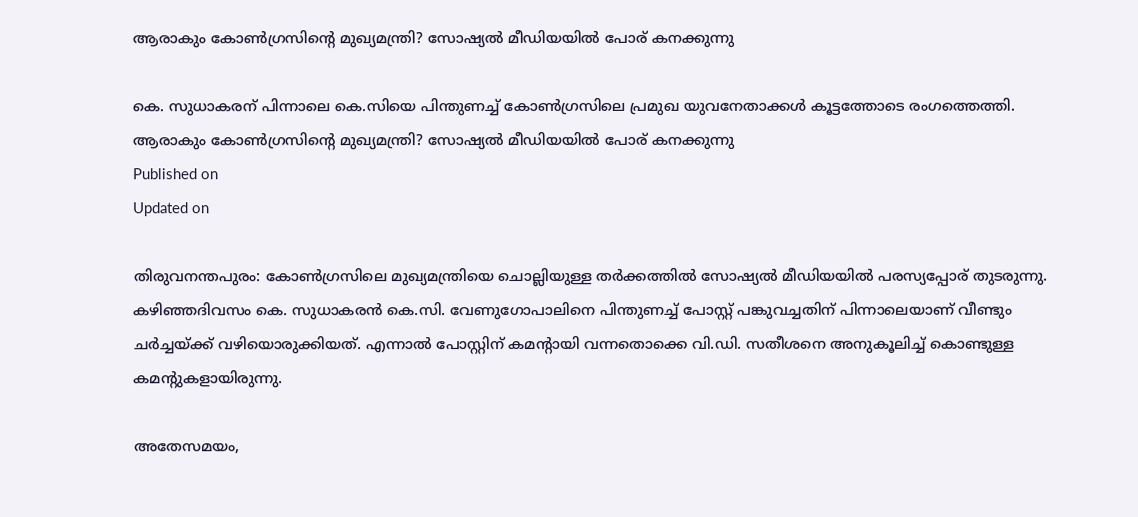ആരാകും കോൺഗ്രസിൻ്റെ മുഖ്യമന്ത്രി? സോഷ്യൽ മീഡിയയിൽ പോര് കനക്കുന്നു

കെ. സുധാകരന് പിന്നാലെ കെ.സിയെ പിന്തുണച്ച് കോൺഗ്രസിലെ പ്രമുഖ യുവനേതാക്കൾ കൂട്ടത്തോടെ രംഗത്തെത്തി.
ആരാകും കോൺഗ്രസിൻ്റെ മുഖ്യമന്ത്രി? സോഷ്യൽ മീഡിയയിൽ പോര് കനക്കുന്നു
Published on
Updated on

തിരുവനന്തപുരം: കോൺഗ്രസിലെ മുഖ്യമന്ത്രിയെ ചൊല്ലിയുള്ള തർക്കത്തിൽ സോഷ്യൽ മീഡിയയിൽ പരസ്യപ്പോര് തുടരുന്നു. കഴിഞ്ഞദിവസം കെ. സുധാകരൻ കെ.സി. വേണുഗോപാലിനെ പിന്തുണച്ച് പോസ്റ്റ് പങ്കുവച്ചതിന് പിന്നാലെയാണ് വീണ്ടും ചർച്ചയ്ക്ക് വഴിയൊരുക്കിയത്. എന്നാൽ പോസ്റ്റിന് കമൻ്റായി വന്നതൊക്കെ വി.ഡി. സതീശനെ അനുകൂലിച്ച് കൊണ്ടുള്ള കമൻ്റുകളായിരുന്നു.

അതേസമയം,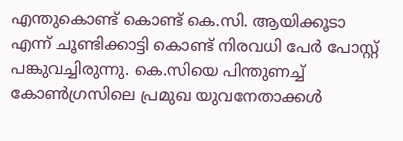എന്തുകൊണ്ട് കൊണ്ട് കെ.സി. ആയിക്കൂടാ എന്ന് ചൂണ്ടിക്കാട്ടി കൊണ്ട് നിരവധി പേർ പോസ്റ്റ് പങ്കുവച്ചിരുന്നു. കെ.സിയെ പിന്തുണച്ച് കോൺഗ്രസിലെ പ്രമുഖ യുവനേതാക്കൾ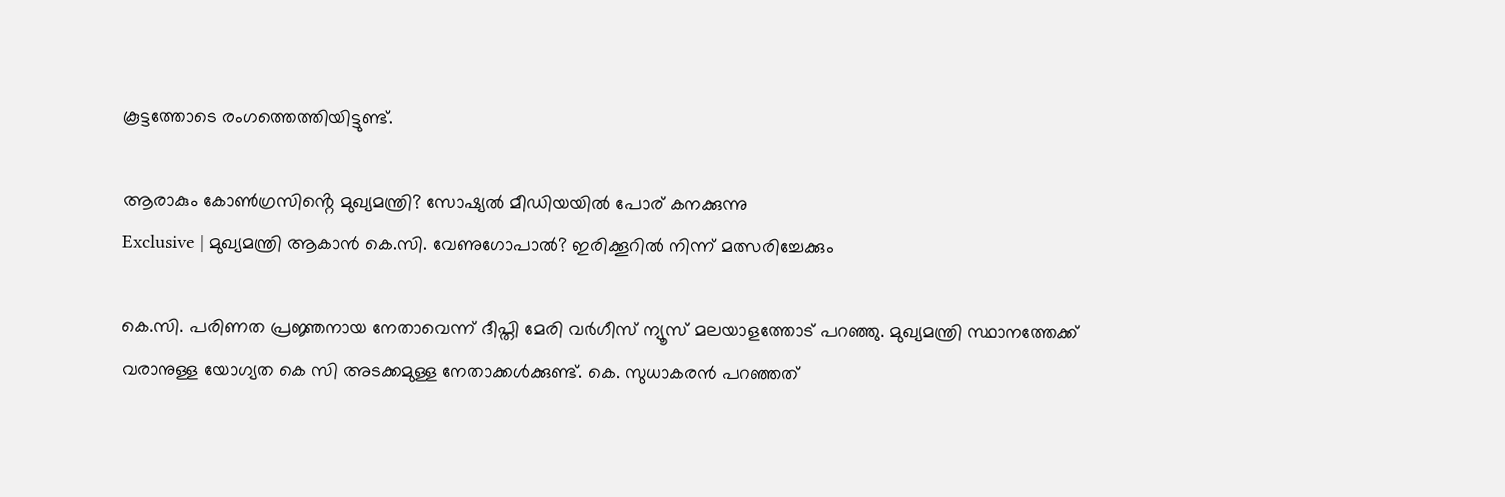കൂട്ടത്തോടെ രംഗത്തെത്തിയിട്ടുണ്ട്.

ആരാകും കോൺഗ്രസിൻ്റെ മുഖ്യമന്ത്രി? സോഷ്യൽ മീഡിയയിൽ പോര് കനക്കുന്നു
Exclusive | മുഖ്യമന്ത്രി ആകാൻ കെ.സി. വേണുഗോപാൽ? ഇരിക്കൂറിൽ നിന്ന് മത്സരിച്ചേക്കും

കെ.സി. പരിണത പ്രജ്ഞനായ നേതാവെന്ന് ദീപ്തി മേരി വർഗീസ് ന്യൂസ് മലയാളത്തോട് പറഞ്ഞു. മുഖ്യമന്ത്രി സ്ഥാനത്തേക്ക് വരാനുള്ള യോഗ്യത കെ സി അടക്കമുള്ള നേതാക്കൾക്കുണ്ട്. കെ. സുധാകരൻ പറഞ്ഞത്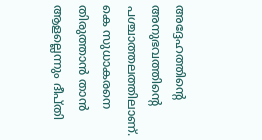അദ്ദേഹത്തിൻ്റെ അനുഭവത്തിൻ്റെ പശ്ചാത്തലത്തിലാണ്. കെ സുധാകരനെ തിരുത്താൻ താൻ ആളല്ലെന്നും ദീപ്തി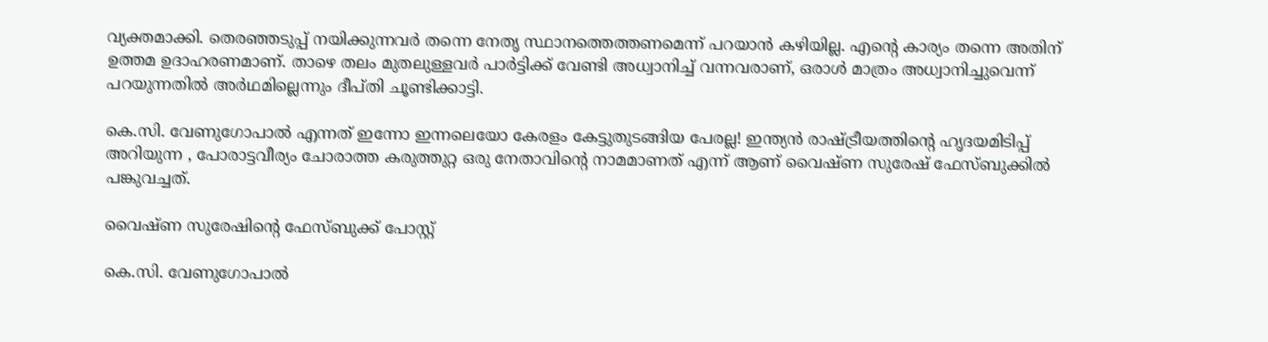വ്യക്തമാക്കി. തെരഞ്ഞടുപ്പ് നയിക്കുന്നവർ തന്നെ നേതൃ സ്ഥാനത്തെത്തണമെന്ന് പറയാൻ കഴിയില്ല. എൻ്റെ കാര്യം തന്നെ അതിന് ഉത്തമ ഉദാഹരണമാണ്. താഴെ തലം മുതലുള്ളവർ പാർട്ടിക്ക് വേണ്ടി അധ്വാനിച്ച് വന്നവരാണ്, ഒരാൾ മാത്രം അധ്വാനിച്ചുവെന്ന് പറയുന്നതിൽ അർഥമില്ലെന്നും ദീപ്തി ചൂണ്ടിക്കാട്ടി.

കെ.സി. വേണുഗോപാൽ എന്നത് ഇന്നോ ഇന്നലെയോ കേരളം കേട്ടുതുടങ്ങിയ പേരല്ല! ഇന്ത്യൻ രാഷ്ട്രീയത്തിൻ്റെ ഹൃദയമിടിപ്പ് അറിയുന്ന , പോരാട്ടവീര്യം ചോരാത്ത കരുത്തുറ്റ ഒരു നേതാവിന്റെ നാമമാണത് എന്ന് ആണ് വൈഷ്ണ സുരേഷ് ഫേസ്ബുക്കിൽ പങ്കുവച്ചത്.

വൈഷ്ണ സുരേഷിൻ്റെ ഫേസ്ബുക്ക് പോസ്റ്റ്

കെ.സി. വേണുഗോപാൽ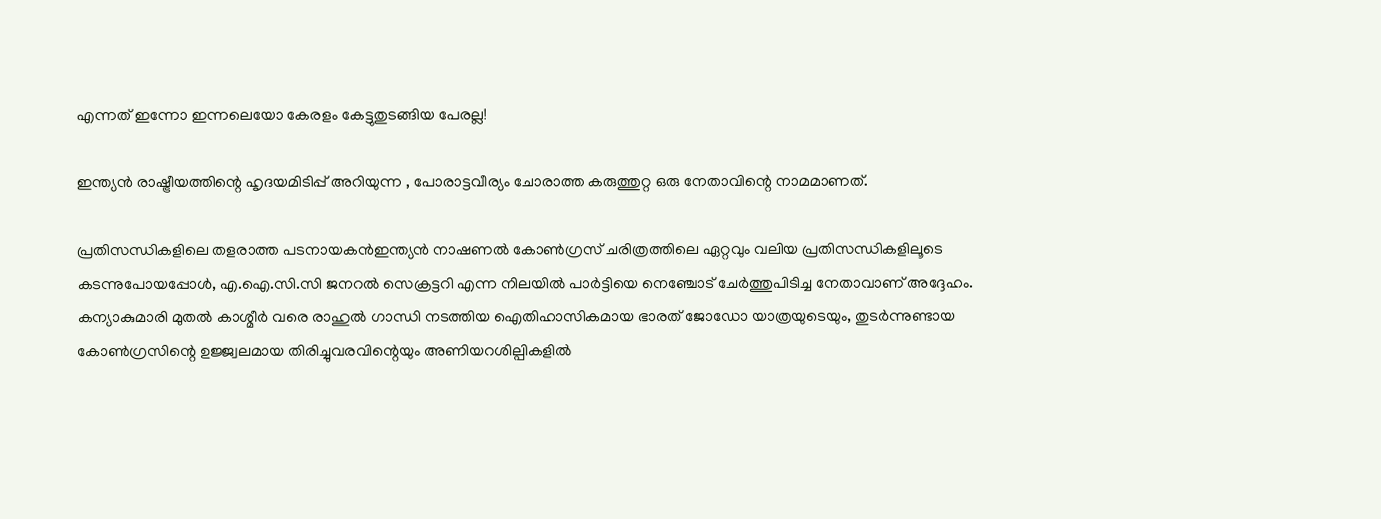എന്നത് ഇന്നോ ഇന്നലെയോ കേരളം കേട്ടുതുടങ്ങിയ പേരല്ല!

ഇന്ത്യൻ രാഷ്ട്രീയത്തിന്റെ ഹൃദയമിടിപ്പ് അറിയുന്ന , പോരാട്ടവീര്യം ചോരാത്ത കരുത്തുറ്റ ഒരു നേതാവിന്റെ നാമമാണത്.

പ്രതിസന്ധികളിലെ തളരാത്ത പടനായകൻഇന്ത്യൻ നാഷണൽ കോൺഗ്രസ് ചരിത്രത്തിലെ ഏറ്റവും വലിയ പ്രതിസന്ധികളിലൂടെ കടന്നുപോയപ്പോൾ, എ.ഐ.സി.സി ജനറൽ സെക്രട്ടറി എന്ന നിലയിൽ പാർട്ടിയെ നെഞ്ചോട് ചേർത്തുപിടിച്ച നേതാവാണ് അദ്ദേഹം. കന്യാകുമാരി മുതൽ കാശ്മീർ വരെ രാഹുൽ ഗാന്ധി നടത്തിയ ഐതിഹാസികമായ ഭാരത് ജോഡോ യാത്രയുടെയും, തുടർന്നുണ്ടായ കോൺഗ്രസിന്റെ ഉജ്ജ്വലമായ തിരിച്ചുവരവിന്റെയും അണിയറശില്പികളിൽ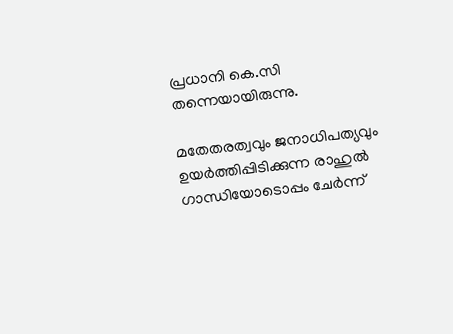പ്രധാനി കെ.സി തന്നെയായിരുന്നു.

മതേതരത്വവും ജനാധിപത്യവും ഉയർത്തിപ്പിടിക്കുന്ന രാഹുൽ ഗാന്ധിയോടൊപ്പം ചേർന്ന്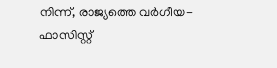നിന്ന്, രാജ്യത്തെ വർഗീയ-ഫാസിസ്റ്റ്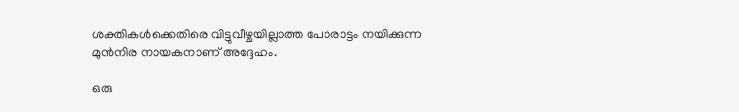ശക്തികൾക്കെതിരെ വിട്ടുവീഴ്ചയില്ലാത്ത പോരാട്ടം നയിക്കുന്ന മുൻനിര നായകനാണ് അദ്ദേഹം.

ഒരു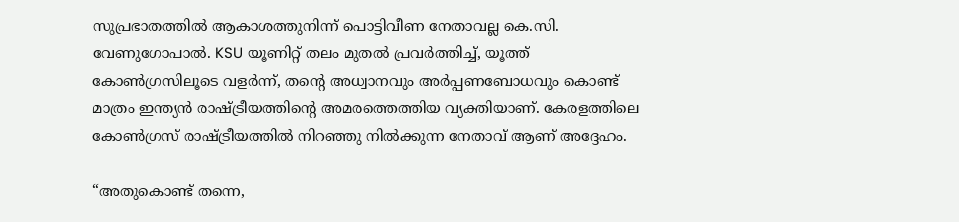സുപ്രഭാതത്തിൽ ആകാശത്തുനിന്ന് പൊട്ടിവീണ നേതാവല്ല കെ.സി. വേണുഗോപാൽ. KSU യൂണിറ്റ് തലം മുതൽ പ്രവർത്തിച്ച്, യൂത്ത് കോൺഗ്രസിലൂടെ വളർന്ന്, തന്റെ അധ്വാനവും അർപ്പണബോധവും കൊണ്ട് മാത്രം ഇന്ത്യൻ രാഷ്ട്രീയത്തിന്റെ അമരത്തെത്തിയ വ്യക്തിയാണ്. കേരളത്തിലെ കോൺഗ്രസ്‌ രാഷ്ട്രീയത്തിൽ നിറഞ്ഞു നിൽക്കുന്ന നേതാവ് ആണ് അദ്ദേഹം.

“അതുകൊണ്ട് തന്നെ,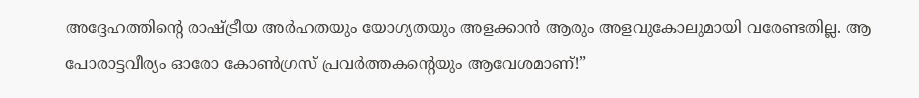അദ്ദേഹത്തിന്റെ രാഷ്ട്രീയ അർഹതയും യോഗ്യതയും അളക്കാൻ ആരും അളവുകോലുമായി വരേണ്ടതില്ല. ആ പോരാട്ടവീര്യം ഓരോ കോൺഗ്രസ് പ്രവർത്തകന്റെയും ആവേശമാണ്!”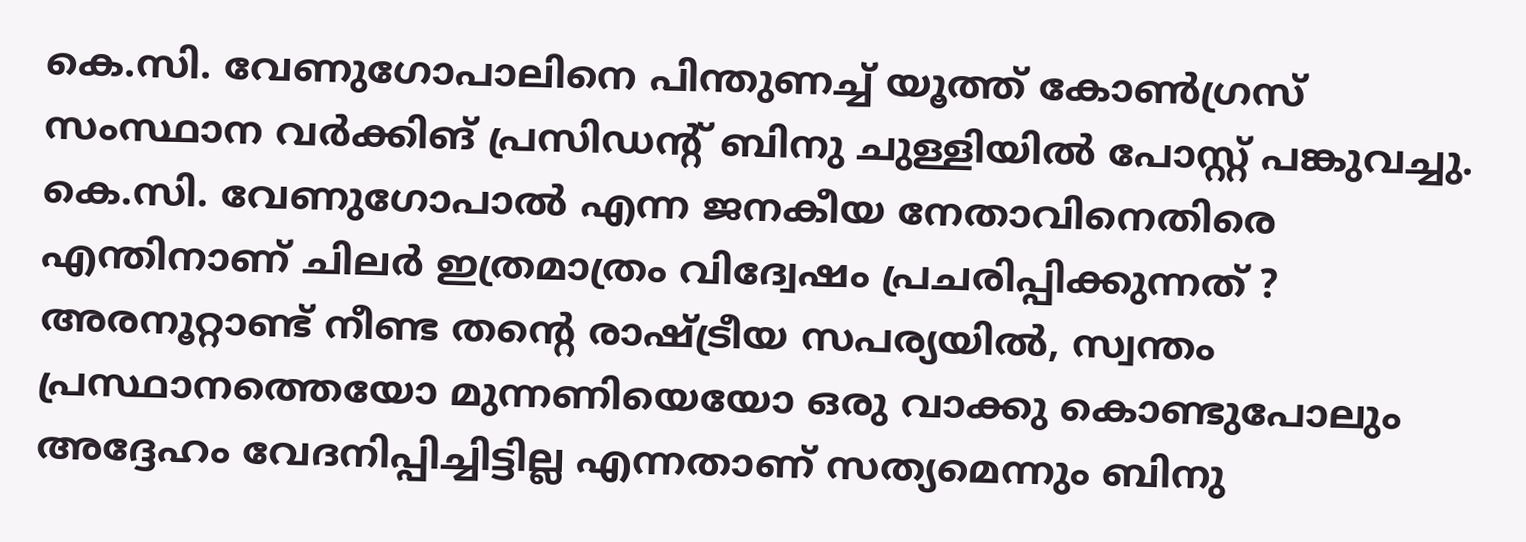കെ.സി. വേണുഗോപാലിനെ പിന്തുണച്ച് യൂത്ത് കോൺഗ്രസ് സംസ്ഥാന വർക്കിങ് പ്രസിഡൻ്റ് ബിനു ചുള്ളിയിൽ പോസ്റ്റ് പങ്കുവച്ചു. കെ.സി. വേണുഗോപാൽ എന്ന ജനകീയ നേതാവിനെതിരെ എന്തിനാണ് ചിലർ ഇത്രമാത്രം വിദ്വേഷം പ്രചരിപ്പിക്കുന്നത് ? അരനൂറ്റാണ്ട് നീണ്ട തന്‍റെ രാഷ്ട്രീയ സപര്യയിൽ, സ്വന്തം പ്രസ്ഥാനത്തെയോ മുന്നണിയെയോ ഒരു വാക്കു കൊണ്ടുപോലും അദ്ദേഹം വേദനിപ്പിച്ചിട്ടില്ല എന്നതാണ് സത്യമെന്നും ബിനു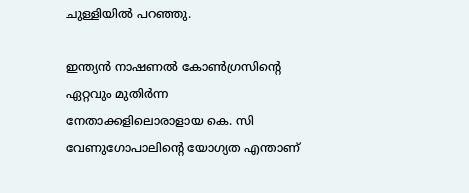ചുള്ളിയിൽ പറഞ്ഞു.

ഇന്ത്യൻ നാഷണൽ കോൺഗ്രസിന്റെ ഏറ്റവും മുതിർന്ന നേതാക്കളിലൊരാളായ കെ. സി വേണുഗോപാലിന്റെ യോഗ്യത എന്താണ്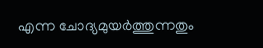എന്ന ചോദ്യമുയർത്തുന്നതും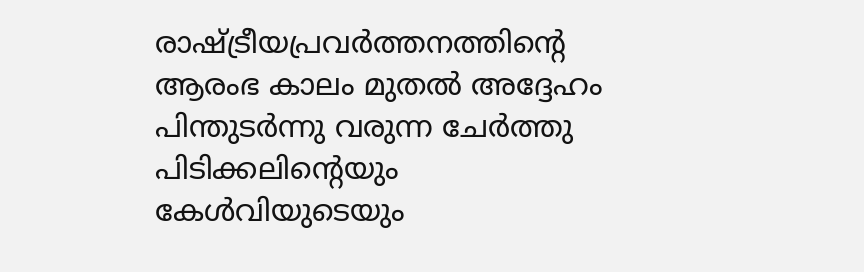രാഷ്ട്രീയപ്രവർത്തനത്തിൻ്റെ ആരംഭ കാലം മുതൽ അദ്ദേഹം പിന്തുടർന്നു വരുന്ന ചേർത്തു പിടിക്കലിന്റെയും കേൾവിയുടെയും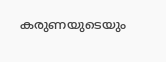കരുണയുടെയും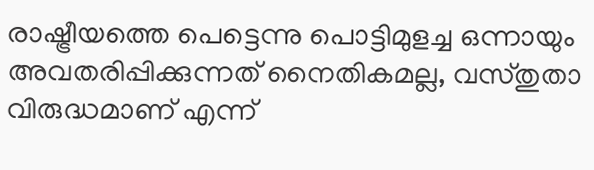രാഷ്ട്രീയത്തെ പെട്ടെന്നു പൊട്ടിമുളച്ച ഒന്നായും അവതരിപ്പിക്കുന്നത് നൈതികമല്ല, വസ്തുതാ വിരുദ്ധമാണ് എന്ന്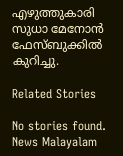എഴുത്തുകാരി സുധാ മേനോൻ ഫേസ്ബുക്കിൽ കുറിച്ചു.

Related Stories

No stories found.
News Malayalam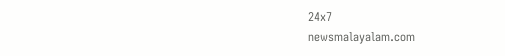24x7
newsmalayalam.com